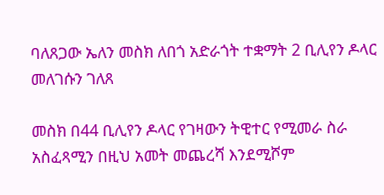ባለጸጋው ኤለን መስክ ለበጎ አድራጎት ተቋማት 2 ቢሊየን ዶላር መለገሱን ገለጸ

መስክ በ44 ቢሊየን ዶላር የገዛውን ትዊተር የሚመራ ስራ አስፈጻሚን በዚህ አመት መጨረሻ እንደሚሾም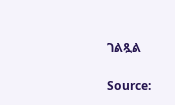ገልጿል

Source: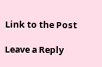Link to the Post

Leave a Reply